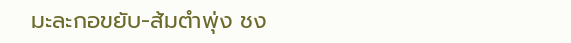มะละกอขยับ-ส้มตำพุ่ง ชง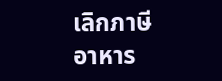เลิกภาษีอาหาร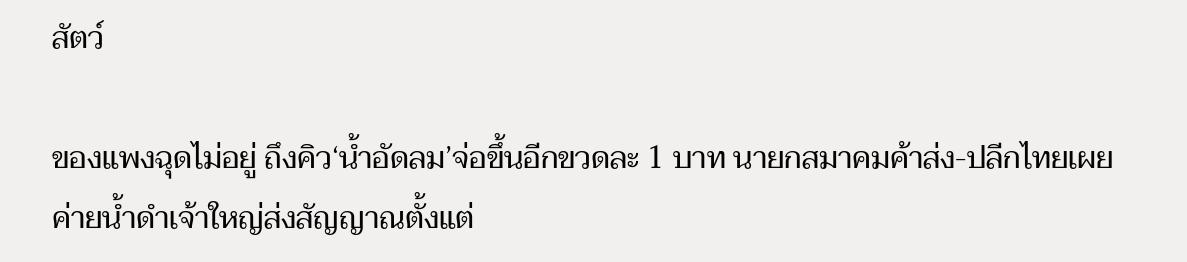สัตว์

ของแพงฉุดไม่อยู่ ถึงคิว‘น้ำอัดลม’จ่อขึ้นอีกขวดละ 1 บาท นายกสมาคมค้าส่ง-ปลีกไทยเผยค่ายน้ำดำเจ้าใหญ่ส่งสัญญาณตั้งแต่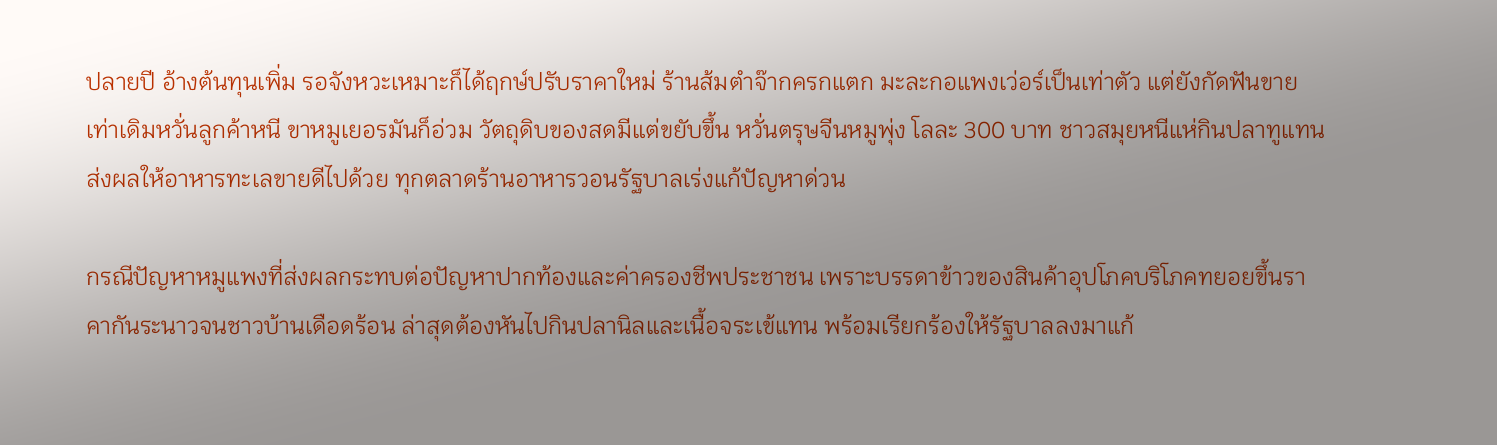ปลายปี อ้างต้นทุนเพิ่ม รอจังหวะเหมาะก็ได้ฤกษ์ปรับราคาใหม่ ร้านส้มตำจ๊ากครกแตก มะละกอแพงเว่อร์เป็นเท่าตัว แต่ยังกัดฟันขายเท่าเดิมหวั่นลูกค้าหนี ขาหมูเยอรมันก็อ่วม วัตถุดิบของสดมีแต่ขยับขึ้น หวั่นตรุษจีนหมูพุ่ง โลละ 300 บาท ชาวสมุยหนีแห่กินปลาทูแทน ส่งผลให้อาหารทะเลขายดีไปด้วย ทุกตลาดร้านอาหารวอนรัฐบาลเร่งแก้ปัญหาด่วน

กรณีปัญหาหมูแพงที่ส่งผลกระทบต่อปัญหาปากท้องและค่าครองชีพประชาชน เพราะบรรดาข้าวของสินค้าอุปโภคบริโภคทยอยขึ้นราคากันระนาวจนชาวบ้านเดือดร้อน ล่าสุดต้องหันไปกินปลานิลและเนื้อจระเข้แทน พร้อมเรียกร้องให้รัฐบาลลงมาแก้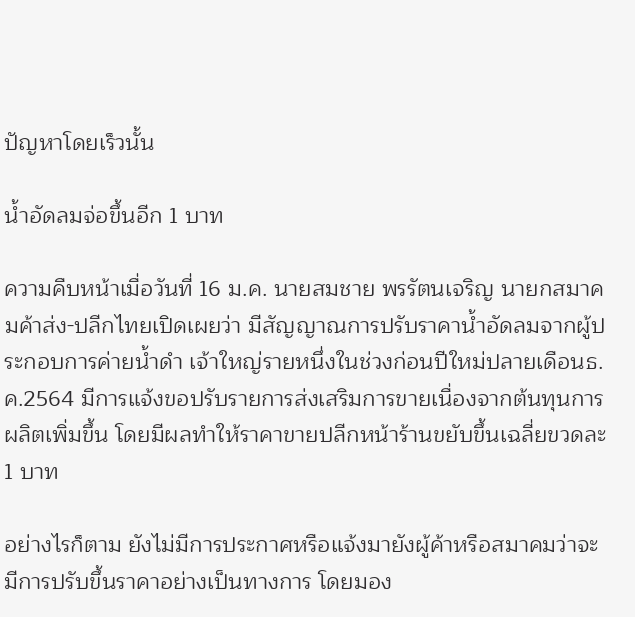ปัญหาโดยเร็วนั้น

น้ำอัดลมจ่อขึ้นอีก 1 บาท

ความคืบหน้าเมื่อวันที่ 16 ม.ค. นายสมชาย พรรัตนเจริญ นายกสมาคมค้าส่ง-ปลีกไทยเปิดเผยว่า มีสัญญาณการปรับราคาน้ำอัดลมจากผู้ประกอบการค่ายน้ำดำ เจ้าใหญ่รายหนึ่งในช่วงก่อนปีใหม่ปลายเดือนธ.ค.2564 มีการแจ้งขอปรับรายการส่งเสริมการขายเนื่องจากต้นทุนการผลิตเพิ่มขึ้น โดยมีผลทำให้ราคาขายปลีกหน้าร้านขยับขึ้นเฉลี่ยขวดละ 1 บาท

อย่างไรก็ตาม ยังไม่มีการประกาศหรือแจ้งมายังผู้ค้าหรือสมาคมว่าจะมีการปรับขึ้นราคาอย่างเป็นทางการ โดยมอง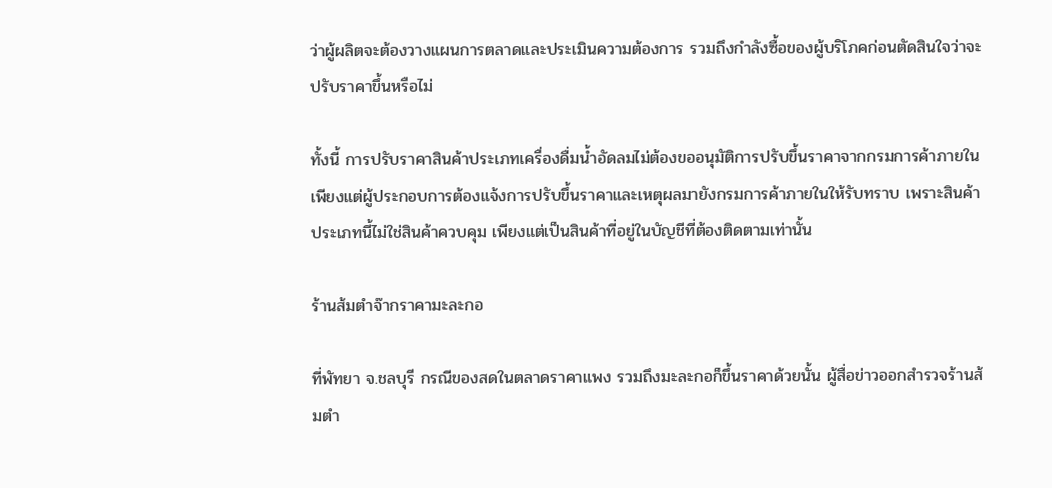ว่าผู้ผลิตจะต้องวางแผนการตลาดและประเมินความต้องการ รวมถึงกำลังซื้อของผู้บริโภคก่อนตัดสินใจว่าจะปรับราคาขึ้นหรือไม่

ทั้งนี้ การปรับราคาสินค้าประเภทเครื่องดื่มน้ำอัดลมไม่ต้องขออนุมัติการปรับขึ้นราคาจากกรมการค้าภายใน เพียงแต่ผู้ประกอบการต้องแจ้งการปรับขึ้นราคาและเหตุผลมายังกรมการค้าภายในให้รับทราบ เพราะสินค้าประเภทนี้ไม่ใช่สินค้าควบคุม เพียงแต่เป็นสินค้าที่อยู่ในบัญชีที่ต้องติดตามเท่านั้น

ร้านส้มตำจ๊ากราคามะละกอ

ที่พัทยา จ.ชลบุรี กรณีของสดในตลาดราคาแพง รวมถึงมะละกอก็ขึ้นราคาด้วยนั้น ผู้สื่อข่าวออกสำรวจร้านส้มตำ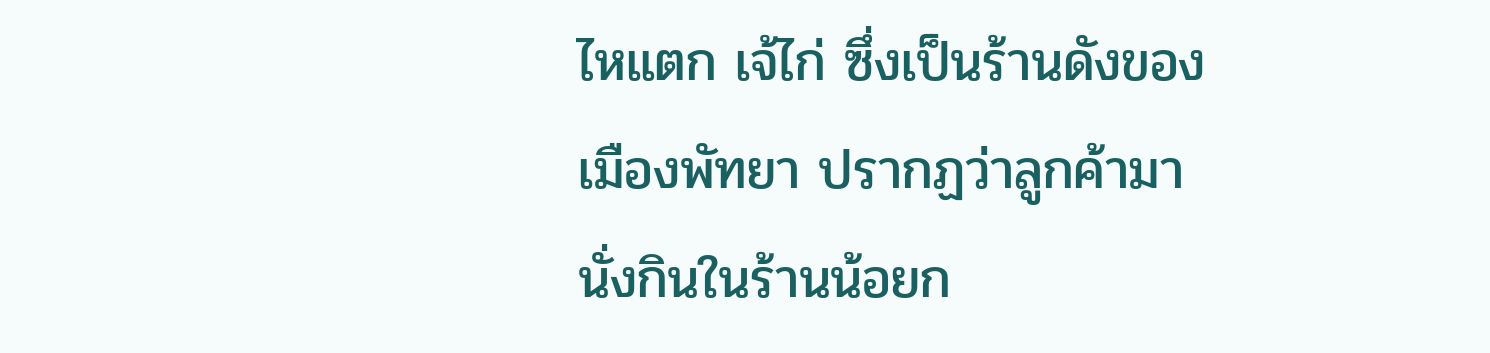ไหแตก เจ้ไก่ ซึ่งเป็นร้านดังของเมืองพัทยา ปรากฏว่าลูกค้ามานั่งกินในร้านน้อยก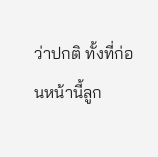ว่าปกติ ทั้งที่ก่อนหน้านี้ลูก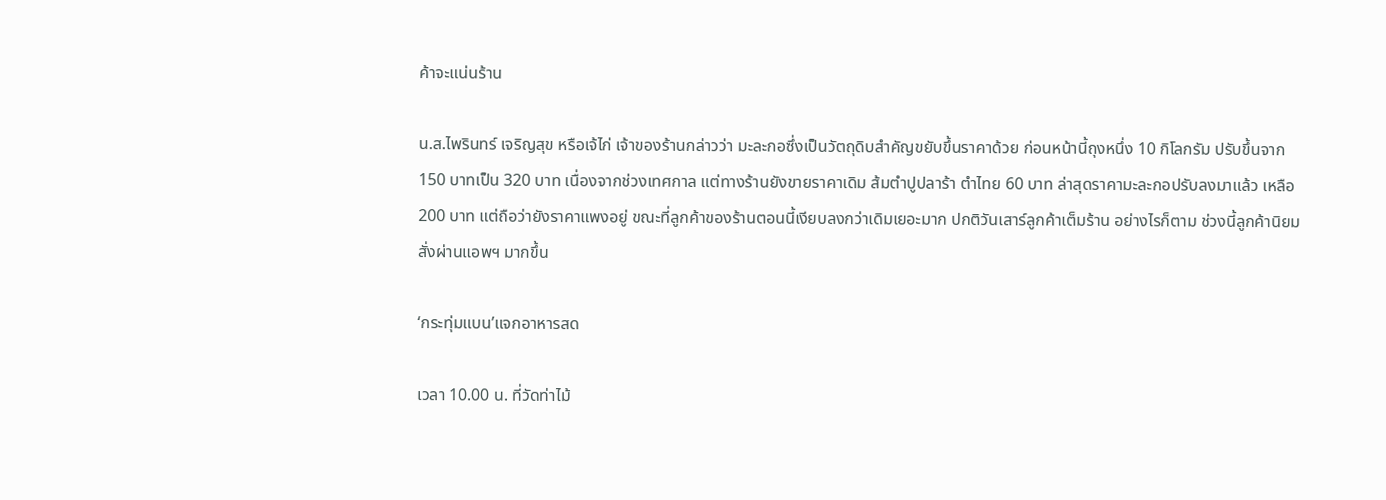ค้าจะแน่นร้าน

น.ส.ไพรินทร์ เจริญสุข หรือเจ้ไก่ เจ้าของร้านกล่าวว่า มะละกอซึ่งเป็นวัตถุดิบสำคัญขยับขึ้นราคาด้วย ก่อนหน้านี้ถุงหนึ่ง 10 กิโลกรัม ปรับขึ้นจาก 150 บาทเป็น 320 บาท เนื่องจากช่วงเทศกาล แต่ทางร้านยังขายราคาเดิม ส้มตำปูปลาร้า ตำไทย 60 บาท ล่าสุดราคามะละกอปรับลงมาแล้ว เหลือ 200 บาท แต่ถือว่ายังราคาแพงอยู่ ขณะที่ลูกค้าของร้านตอนนี้เงียบลงกว่าเดิมเยอะมาก ปกติวันเสาร์ลูกค้าเต็มร้าน อย่างไรก็ตาม ช่วงนี้ลูกค้านิยมสั่งผ่านแอพฯ มากขึ้น

‘กระทุ่มแบน’แจกอาหารสด

เวลา 10.00 น. ที่วัดท่าไม้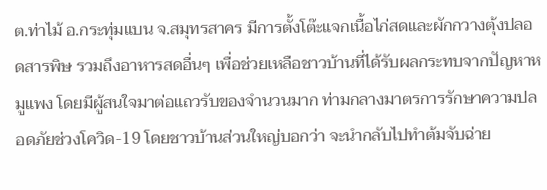ต.ท่าไม้ อ.กระทุ่มแบน จ.สมุทรสาคร มีการตั้งโต๊ะแจกเนื้อไก่สดและผักกวางตุ้งปลอดสารพิษ รวมถึงอาหารสดอื่นๆ เพื่อช่วยเหลือชาวบ้านที่ได้รับผลกระทบจากปัญหาหมูแพง โดยมีผู้สนใจมาต่อแถวรับของจำนวนมาก ท่ามกลางมาตรการรักษาความปลอดภัยช่วงโควิด-19 โดยชาวบ้านส่วนใหญ่บอกว่า จะนำกลับไปทำต้มจับฉ่าย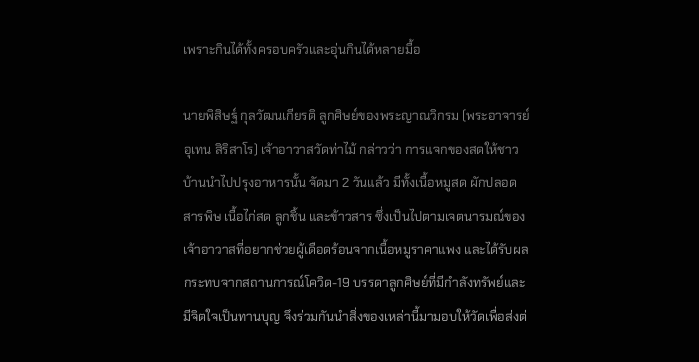เพราะกินได้ทั้งครอบครัวและอุ่นกินได้หลายมื้อ

นายพิสิษฐ์ กุลวัฒนเกียรติ ลูกศิษย์ของพระญาณวิกรม (พระอาจารย์อุเทน สิริสาโร) เจ้าอาวาสวัดท่าไม้ กล่าวว่า การแจกของสดให้ชาวบ้านนำไปปรุงอาหารนั้น จัดมา 2 วันแล้ว มีทั้งเนื้อหมูสด ผักปลอดสารพิษ เนื้อไก่สด ลูกชิ้น และข้าวสาร ซึ่งเป็นไปตามเจตนารมณ์ของเจ้าอาวาสที่อยากช่วยผู้เดือดร้อนจากเนื้อหมูราคาแพง และได้รับผลกระทบจากสถานการณ์โควิด-19 บรรดาลูกศิษย์ที่มีกำลังทรัพย์และมีจิตใจเป็นทานบุญ จึงร่วมกันนำสิ่งของเหล่านี้มามอบให้วัดเพื่อส่งต่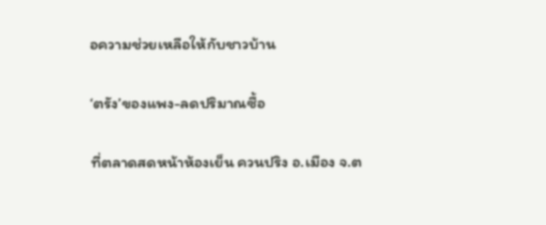อความช่วยเหลือให้กับชาวบ้าน

‘ตรัง’ของแพง-ลดปริมาณซื้อ

ที่ตลาดสดหน้าห้องเย็น ควนปริง อ.เมือง จ.ต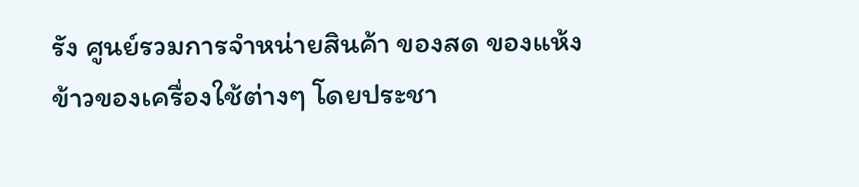รัง ศูนย์รวมการจำหน่ายสินค้า ของสด ของแห้ง ข้าวของเครื่องใช้ต่างๆ โดยประชา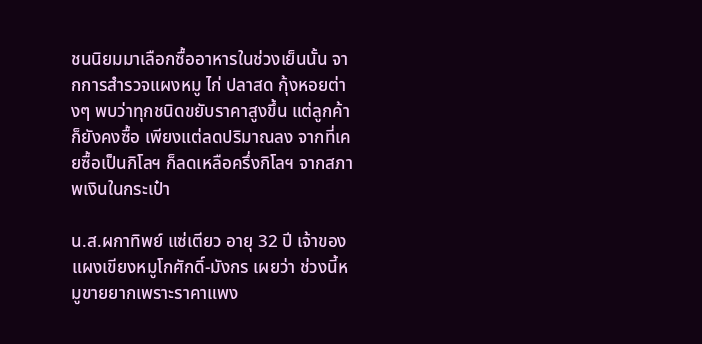ชนนิยมมาเลือกซื้ออาหารในช่วงเย็นนั้น จากการสำรวจแผงหมู ไก่ ปลาสด กุ้งหอยต่างๆ พบว่าทุกชนิดขยับราคาสูงขึ้น แต่ลูกค้าก็ยังคงซื้อ เพียงแต่ลดปริมาณลง จากที่เคยซื้อเป็นกิโลฯ ก็ลดเหลือครึ่งกิโลฯ จากสภาพเงินในกระเป๋า

น.ส.ผกาทิพย์ แซ่เตียว อายุ 32 ปี เจ้าของแผงเขียงหมูโกศักดิ์-มังกร เผยว่า ช่วงนี้หมูขายยากเพราะราคาแพง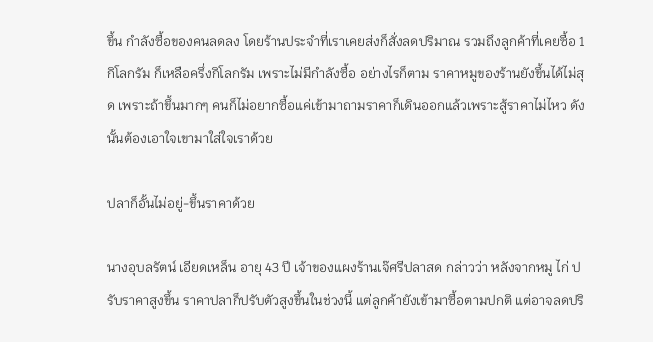ขึ้น กำลังซื้อของคนลดลง โดยร้านประจำที่เราเคยส่งก็สั่งลดปริมาณ รวมถึงลูกค้าที่เคยซื้อ 1 กิโลกรัม ก็เหลือครึ่งกิโลกรัม เพราะไม่มีกำลังซื้อ อย่างไรก็ตาม ราคาหมูของร้านยังขึ้นได้ไม่สุด เพราะถ้าขึ้นมากๆ คนก็ไม่อยากซื้อแค่เข้ามาถามราคาก็เดินออกแล้วเพราะสู้ราคาไม่ไหว ดังนั้นต้องเอาใจเขามาใส่ใจเราด้วย

ปลาก็อั้นไม่อยู่-ขึ้นราคาด้วย

นางอุบลรัตน์ เอียดเหล็น อายุ 43 ปี เจ้าของแผงร้านเจ๊ศรีปลาสด กล่าวว่า หลังจากหมู ไก่ ปรับราคาสูงขึ้น ราคาปลาก็ปรับตัวสูงขึ้นในช่วงนี้ แต่ลูกค้ายังเข้ามาซื้อตามปกติ แต่อาจลดปริ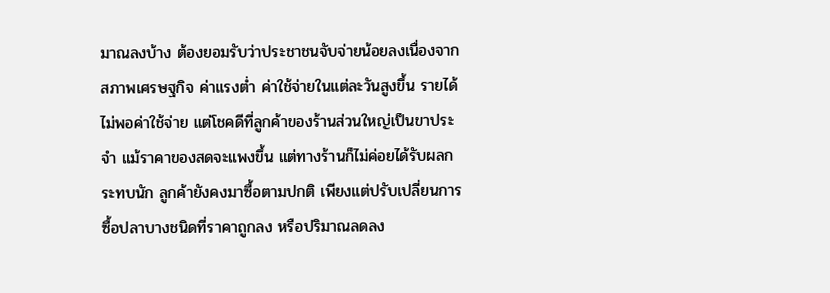มาณลงบ้าง ต้องยอมรับว่าประชาชนจับจ่ายน้อยลงเนื่องจากสภาพเศรษฐกิจ ค่าแรงต่ำ ค่าใช้จ่ายในแต่ละวันสูงขึ้น รายได้ไม่พอค่าใช้จ่าย แต่โชคดีที่ลูกค้าของร้านส่วนใหญ่เป็นขาประจำ แม้ราคาของสดจะแพงขึ้น แต่ทางร้านก็ไม่ค่อยได้รับผลกระทบนัก ลูกค้ายังคงมาซื้อตามปกติ เพียงแต่ปรับเปลี่ยนการซื้อปลาบางชนิดที่ราคาถูกลง หรือปริมาณลดลง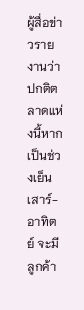ผู้สื่อข่าวรายงานว่า ปกติตลาดแห่งนี้หากเป็นช่วงเย็นเสาร์-อาทิตย์ จะมีลูกค้า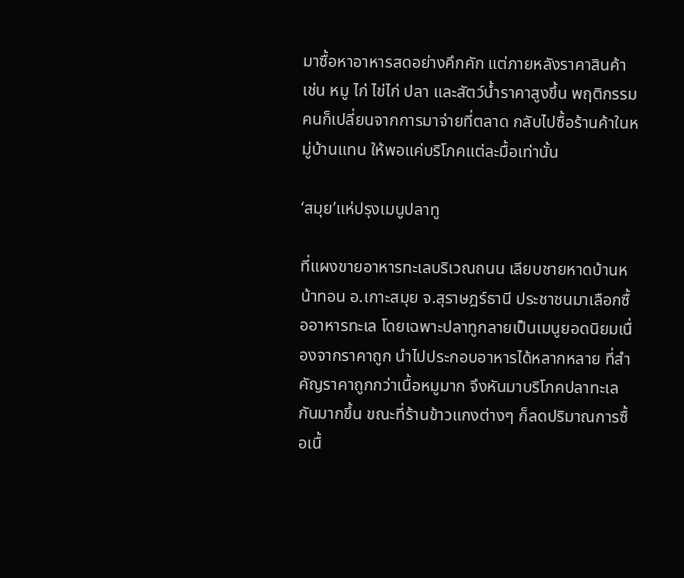มาซื้อหาอาหารสดอย่างคึกคัก แต่ภายหลังราคาสินค้า เช่น หมู ไก่ ไข่ไก่ ปลา และสัตว์น้ำราคาสูงขึ้น พฤติกรรมคนก็เปลี่ยนจากการมาจ่ายที่ตลาด กลับไปซื้อร้านค้าในหมู่บ้านแทน ให้พอแค่บริโภคแต่ละมื้อเท่านั้น

‘สมุย’แห่ปรุงเมนูปลาทู

ที่แผงขายอาหารทะเลบริเวณถนน เลียบชายหาดบ้านหน้าทอน อ.เกาะสมุย จ.สุราษฎร์ธานี ประชาชนมาเลือกซื้ออาหารทะเล โดยเฉพาะปลาทูกลายเป็นเมนูยอดนิยมเนื่องจากราคาถูก นำไปประกอบอาหารได้หลากหลาย ที่สำคัญราคาถูกกว่าเนื้อหมูมาก จึงหันมาบริโภคปลาทะเลกันมากขึ้น ขณะที่ร้านข้าวแกงต่างๆ ก็ลดปริมาณการซื้อเนื้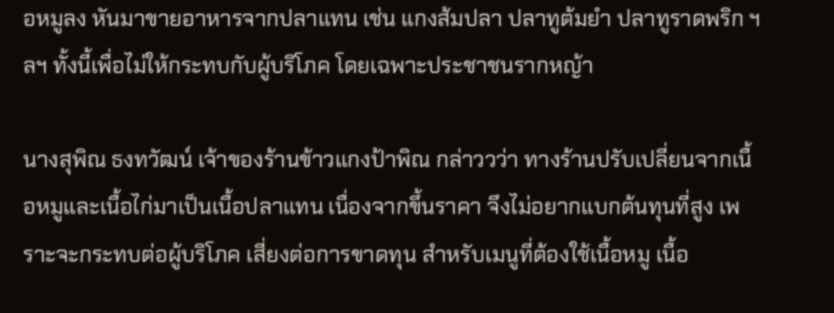อหมูลง หันมาขายอาหารจากปลาแทน เช่น แกงส้มปลา ปลาทูต้มยำ ปลาทูราดพริก ฯลฯ ทั้งนี้เพื่อไม่ให้กระทบกับผู้บริโภค โดยเฉพาะประชาชนรากหญ้า

นางสุพิณ ธงทวัฒน์ เจ้าของร้านข้าวแกงป้าพิณ กล่าววว่า ทางร้านปรับเปลี่ยนจากเนื้อหมูและเนื้อไก่มาเป็นเนื้อปลาแทน เนื่องจากขึ้นราคา จึงไม่อยากแบกต้นทุนที่สูง เพราะจะกระทบต่อผู้บริโภค เสี่ยงต่อการขาดทุน สำหรับเมนูที่ต้องใช้เนื้อหมู เนื้อ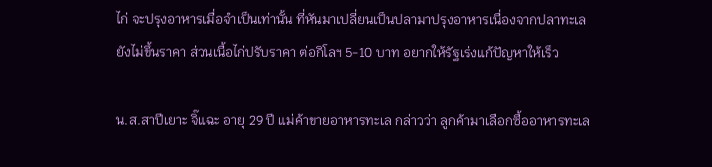ไก่ จะปรุงอาหารเมื่อจำเป็นเท่านั้น ที่หันมาเปลี่ยนเป็นปลามาปรุงอาหารเนื่องจากปลาทะเลยังไม่ขึ้นราคา ส่วนเนื้อไก่ปรับราคา ต่อกิโลฯ 5-10 บาท อยากให้รัฐเร่งแก้ปัญหาให้เร็ว

น.ส.สาปีเยาะ จิ๊แฉะ อายุ 29 ปี แม่ค้าขายอาหารทะเล กล่าวว่า ลูกค้ามาเลือกซื้ออาหารทะเล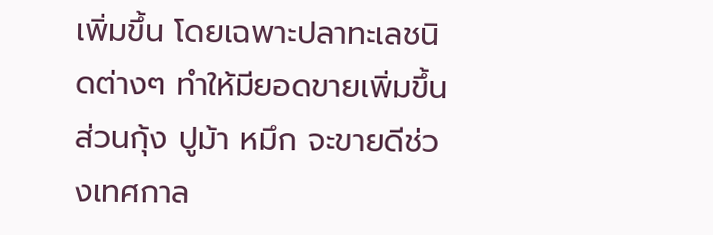เพิ่มขึ้น โดยเฉพาะปลาทะเลชนิดต่างๆ ทำให้มียอดขายเพิ่มขึ้น ส่วนกุ้ง ปูม้า หมึก จะขายดีช่วงเทศกาล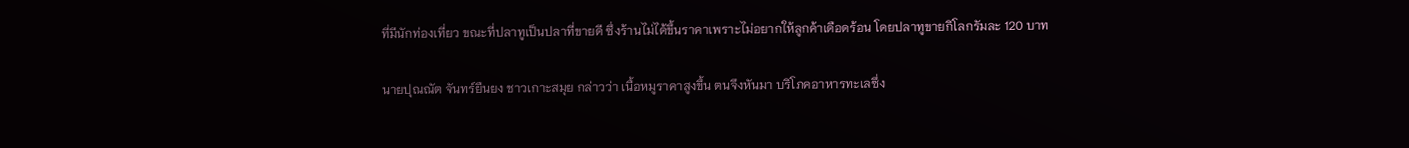ที่มีนักท่องเที่ยว ขณะที่ปลาทูเป็นปลาที่ขายดี ซึ่งร้านไม่ได้ขึ้นราคาเพราะไม่อยากให้ลูกค้าเดือดร้อน โดยปลาทูขายกิโลกรัมละ 120 บาท

นายปุณณัต จันทร์ยืนยง ชาวเกาะสมุย กล่าวว่า เนื้อหมูราคาสูงขึ้น ตนจึงหันมา บริโภคอาหารทะเลซึ่ง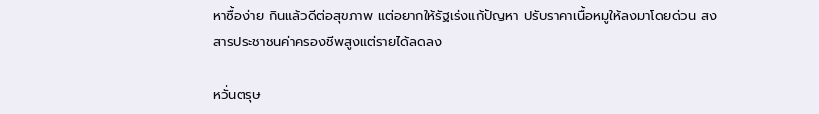หาซื้อง่าย กินแล้วดีต่อสุขภาพ แต่อยากให้รัฐเร่งแก้ปัญหา ปรับราคาเนื้อหมูให้ลงมาโดยด่วน สงสารประชาชนค่าครองชีพสูงแต่รายได้ลดลง

หวั่นตรุษ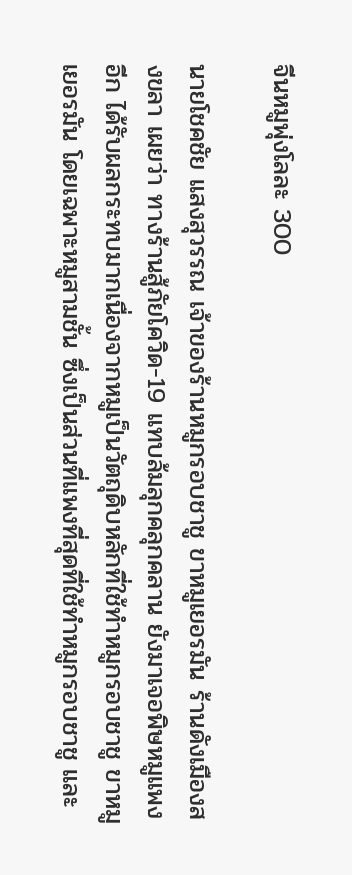จีนหมูพุ่งโลละ 300

นายโชคชัย แสงสุวรรณ เจ้าของร้านหมูกรอบชาชู ขาหมูเยอรมัน ร้านดังเมืองสงขลา เผยว่า ทางร้านสู้ภัยโควิด-19 แทบล้มลุกคลุกคลาน ยังมาเจอพิษหมูแพงอีก ได้รับผลกระทบมากเนื่องจากหมูเป็นวัตถุดิบหลักที่ใช้ทำหมูกรอบชาชู ขาหมูเยอรมัน โดยเฉพาะหมูสามชั้น ซึ่งเป็นส่วนที่แพงที่สุดที่ใช้ทำหมูกรอบชาชู และ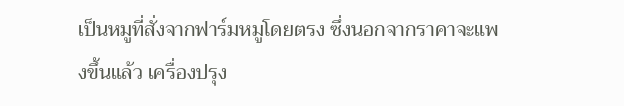เป็นหมูที่สั่งจากฟาร์มหมูโดยตรง ซึ่งนอกจากราคาจะแพงขึ้นแล้ว เครื่องปรุง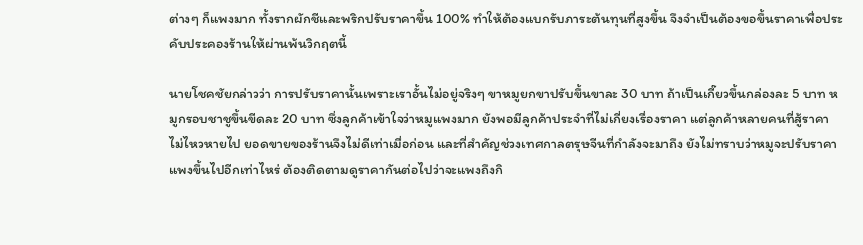ต่างๆ ก็แพงมาก ทั้งรากผักชีและพริกปรับราคาขึ้น 100% ทำให้ต้องแบกรับภาระต้นทุนที่สูงขึ้น จึงจำเป็นต้องขอขึ้นราคาเพื่อประคับประคองร้านให้ผ่านพ้นวิกฤตนี้

นายโชคชัยกล่าวว่า การปรับราคานั้นเพราะเราอั้นไม่อยู่จริงๆ ขาหมูยกขาปรับขึ้นขาละ 30 บาท ถ้าเป็นเกี๊ยวขึ้นกล่องละ 5 บาท หมูกรอบชาชูขึ้นขีดละ 20 บาท ซึ่งลูกค้าเข้าใจว่าหมูแพงมาก ยังพอมีลูกค้าประจำที่ไม่เกี่ยงเรื่องราคา แต่ลูกค้าหลายคนที่สู้ราคาไม่ไหวหายไป ยอดขายของร้านจึงไม่ดีเท่าเมื่อก่อน และที่สำคัญช่วงเทศกาลตรุษจีนที่กำลังจะมาถึง ยังไม่ทราบว่าหมูจะปรับราคาแพงขึ้นไปอีกเท่าไหร่ ต้องติดตามดูราคากันต่อไปว่าจะแพงถึงกิ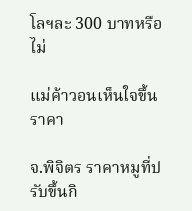โลฯละ 300 บาทหรือไม่

แม่ค้าวอนเห็นใจขึ้นราคา

จ.พิจิตร ราคาหมูที่ปรับขึ้นกิ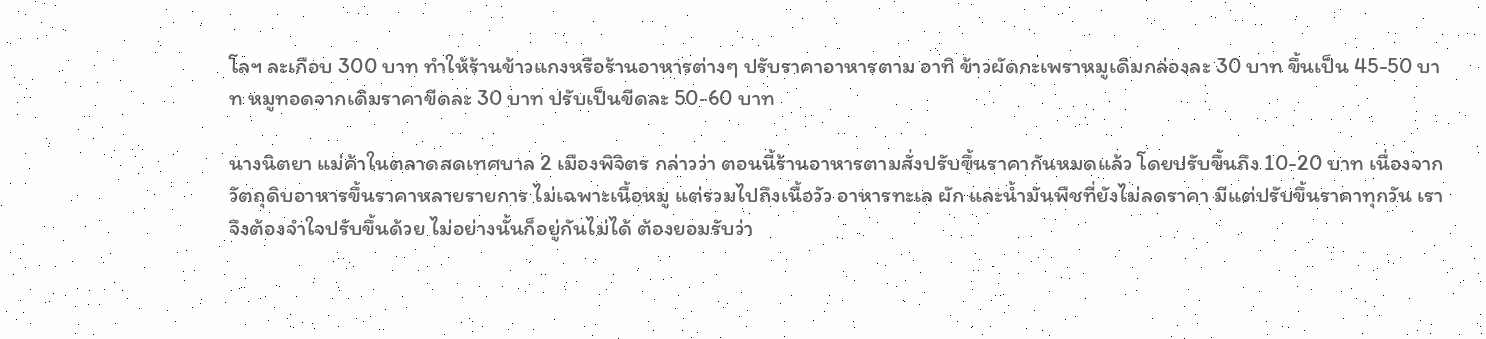โลฯ ละเกือบ 300 บาท ทำให้ร้านข้าวแกงหรือร้านอาหารต่างๆ ปรับราคาอาหารตาม อาทิ ข้าวผัดกะเพราหมูเดิมกล่องละ 30 บาท ขึ้นเป็น 45-50 บาท หมูทอดจากเดิมราคาขีดละ 30 บาท ปรับเป็นขีดละ 50-60 บาท

นางนิตยา แม่ค้าในตลาดสดเทศบาล 2 เมืองพิจิตร กล่าวว่า ตอนนี้ร้านอาหารตามสั่งปรับขึ้นราคากันหมดแล้ว โดยปรับขึ้นถึง 10-20 บาท เนื่องจากวัตถุดิบอาหารขึ้นราคาหลายรายการ ไม่เฉพาะเนื้อหมู แต่รวมไปถึงเนื้อวัว อาหารทะเล ผัก และน้ำมันพืชที่ยังไม่ลดราคา มีแต่ปรับขึ้นราคาทุกวัน เราจึงต้องจำใจปรับขึ้นด้วย ไม่อย่างนั้นก็อยู่กันไม่ได้ ต้องยอมรับว่า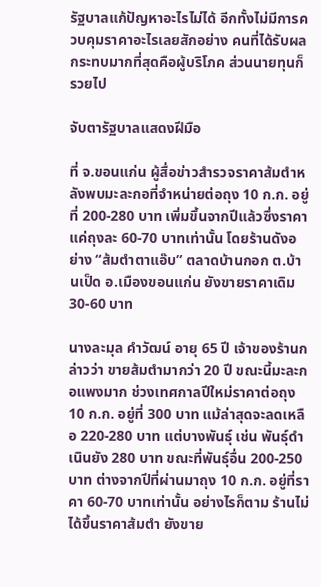รัฐบาลแก้ปัญหาอะไรไม่ได้ อีกทั้งไม่มีการควบคุมราคาอะไรเลยสักอย่าง คนที่ได้รับผลกระทบมากที่สุดคือผู้บริโภค ส่วนนายทุนก็รวยไป

จับตารัฐบาลแสดงฝีมือ

ที่ จ.ขอนแก่น ผู้สื่อข่าวสำรวจราคาส้มตำหลังพบมะละกอที่จำหน่ายต่อถุง 10 ก.ก. อยู่ที่ 200-280 บาท เพิ่มขึ้นจากปีแล้วซึ่งราคาแค่ถุงละ 60-70 บาทเท่านั้น โดยร้านดังอย่าง “ส้มตำตาแอ๊บ” ตลาดบ้านกอก ต.บ้านเป็ด อ.เมืองขอนแก่น ยังขายราคาเดิม 30-60 บาท

นางละมุล คำวัฒน์ อายุ 65 ปี เจ้าของร้านกล่าวว่า ขายส้มตำมากว่า 20 ปี ขณะนี้มะละกอแพงมาก ช่วงเทศกาลปีใหม่ราคาต่อถุง 10 ก.ก. อยู่ที่ 300 บาท แม้ล่าสุดจะลดเหลือ 220-280 บาท แต่บางพันธุ์ เช่น พันธุ์ดำเนินยัง 280 บาท ขณะที่พันธุ์อื่น 200-250 บาท ต่างจากปีที่ผ่านมาถุง 10 ก.ก. อยู่ที่ราคา 60-70 บาทเท่านั้น อย่างไรก็ตาม ร้านไม่ได้ขึ้นราคาส้มตำ ยังขาย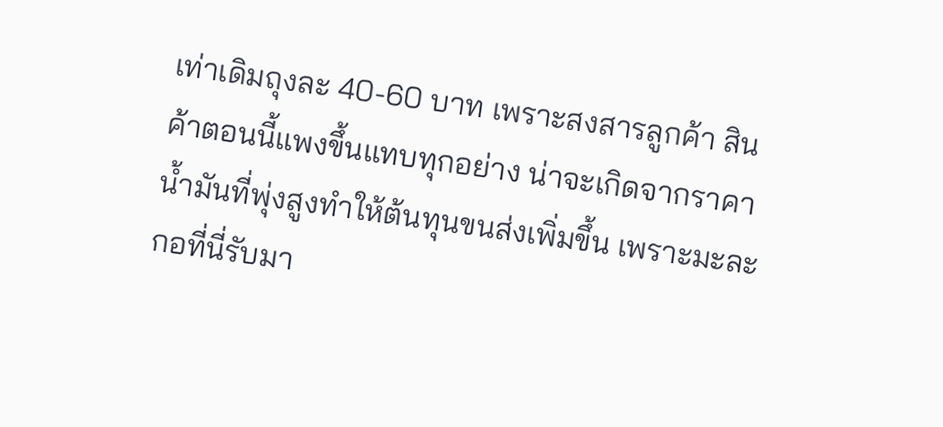เท่าเดิมถุงละ 40-60 บาท เพราะสงสารลูกค้า สินค้าตอนนี้แพงขึ้นแทบทุกอย่าง น่าจะเกิดจากราคาน้ำมันที่พุ่งสูงทำให้ต้นทุนขนส่งเพิ่มขึ้น เพราะมะละกอที่นี่รับมา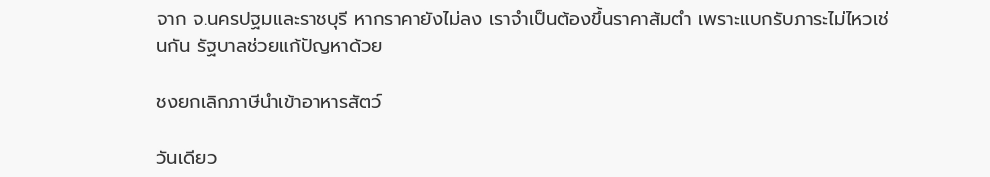จาก จ.นครปฐมและราชบุรี หากราคายังไม่ลง เราจำเป็นต้องขึ้นราคาส้มตำ เพราะแบกรับภาระไม่ไหวเช่นกัน รัฐบาลช่วยแก้ปัญหาด้วย

ชงยกเลิกภาษีนำเข้าอาหารสัตว์

วันเดียว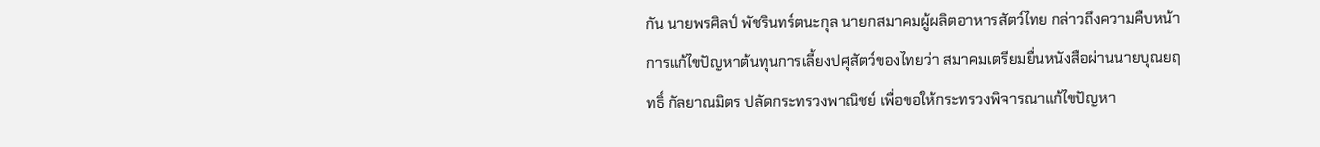กัน นายพรศิลป์ พัชรินทร์ตนะกุล นายกสมาคมผู้ผลิตอาหารสัตว์ไทย กล่าวถึงความคืบหน้าการแก้ไขปัญหาต้นทุนการเลี้ยงปศุสัตว์ของไทยว่า สมาคมเตรียมยื่นหนังสือผ่านนายบุณยฤทธิ์ กัลยาณมิตร ปลัดกระทรวงพาณิชย์ เพื่อขอให้กระทรวงพิจารณาแก้ไขปัญหา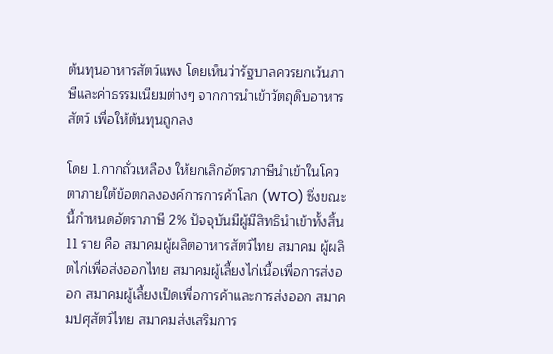ต้นทุนอาหารสัตว์แพง โดยเห็นว่ารัฐบาลควรยกเว้นภาษีและค่าธรรมเนียมต่างๆ จากการนำเข้าวัตถุดิบอาหารสัตว์ เพื่อให้ต้นทุนถูกลง

โดย 1.กากถั่วเหลือง ให้ยกเลิกอัตราภาษีนำเข้าในโควตาภายใต้ข้อตกลงองค์การการค้าโลก (WTO) ซึ่งขณะนี้กำหนดอัตราภาษี 2% ปัจจุบันมีผู้มีสิทธินำเข้าทั้งสิ้น 11 ราย คือ สมาคมผู้ผลิตอาหารสัตว์ไทย สมาคม ผู้ผลิตไก่เพื่อส่งออกไทย สมาคมผู้เลี้ยงไก่เนื้อเพื่อการส่งออก สมาคมผู้เลี้ยงเป็ดเพื่อการค้าและการส่งออก สมาคมปศุสัตว์ไทย สมาคมส่งเสริมการ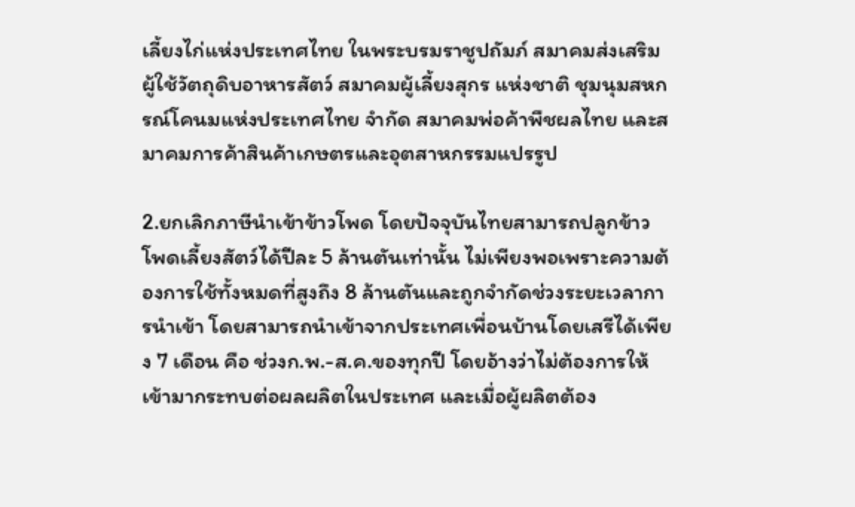เลี้ยงไก่แห่งประเทศไทย ในพระบรมราชูปถัมภ์ สมาคมส่งเสริมผู้ใช้วัตถุดิบอาหารสัตว์ สมาคมผู้เลี้ยงสุกร แห่งชาติ ชุมนุมสหกรณ์โคนมแห่งประเทศไทย จำกัด สมาคมพ่อค้าพืชผลไทย และสมาคมการค้าสินค้าเกษตรและอุตสาหกรรมแปรรูป

2.ยกเลิกภาษีนำเข้าข้าวโพด โดยปัจจุบันไทยสามารถปลูกข้าวโพดเลี้ยงสัตว์ได้ปีละ 5 ล้านตันเท่านั้น ไม่เพียงพอเพราะความต้องการใช้ทั้งหมดที่สูงถึง 8 ล้านตันและถูกจำกัดช่วงระยะเวลาการนำเข้า โดยสามารถนำเข้าจากประเทศเพื่อนบ้านโดยเสรีได้เพียง 7 เดือน คือ ช่วงก.พ.-ส.ค.ของทุกปี โดยอ้างว่าไม่ต้องการให้เข้ามากระทบต่อผลผลิตในประเทศ และเมื่อผู้ผลิตต้อง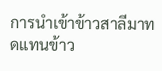การนำเข้าข้าวสาลีมาทดแทนข้าว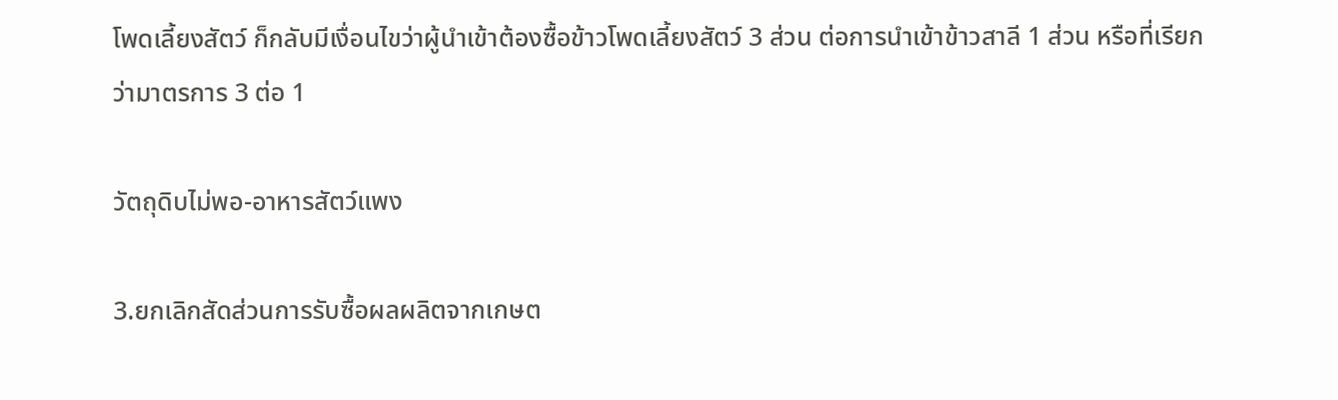โพดเลี้ยงสัตว์ ก็กลับมีเงื่อนไขว่าผู้นำเข้าต้องซื้อข้าวโพดเลี้ยงสัตว์ 3 ส่วน ต่อการนำเข้าข้าวสาลี 1 ส่วน หรือที่เรียกว่ามาตรการ 3 ต่อ 1

วัตถุดิบไม่พอ-อาหารสัตว์แพง

3.ยกเลิกสัดส่วนการรับซื้อผลผลิตจากเกษต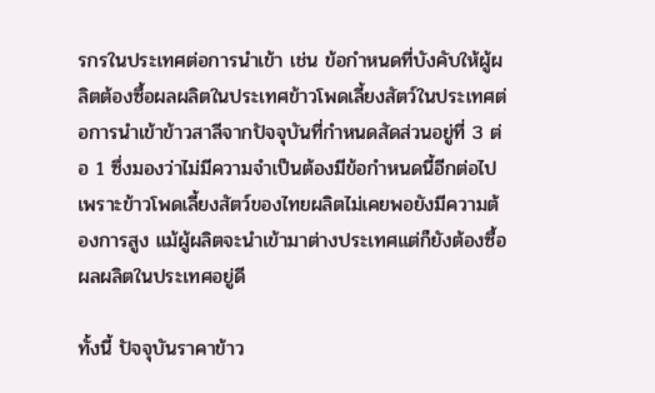รกรในประเทศต่อการนำเข้า เช่น ข้อกำหนดที่บังคับให้ผู้ผลิตต้องซื้อผลผลิตในประเทศข้าวโพดเลี้ยงสัตว์ในประเทศต่อการนำเข้าข้าวสาลีจากปัจจุบันที่กำหนดสัดส่วนอยู่ที่ 3 ต่อ 1 ซึ่งมองว่าไม่มีความจำเป็นต้องมีข้อกำหนดนี้อีกต่อไป เพราะข้าวโพดเลี้ยงสัตว์ของไทยผลิตไม่เคยพอยังมีความต้องการสูง แม้ผู้ผลิตจะนำเข้ามาต่างประเทศแต่ก็ยังต้องซื้อผลผลิตในประเทศอยู่ดี

ทั้งนี้ ปัจจุบันราคาข้าว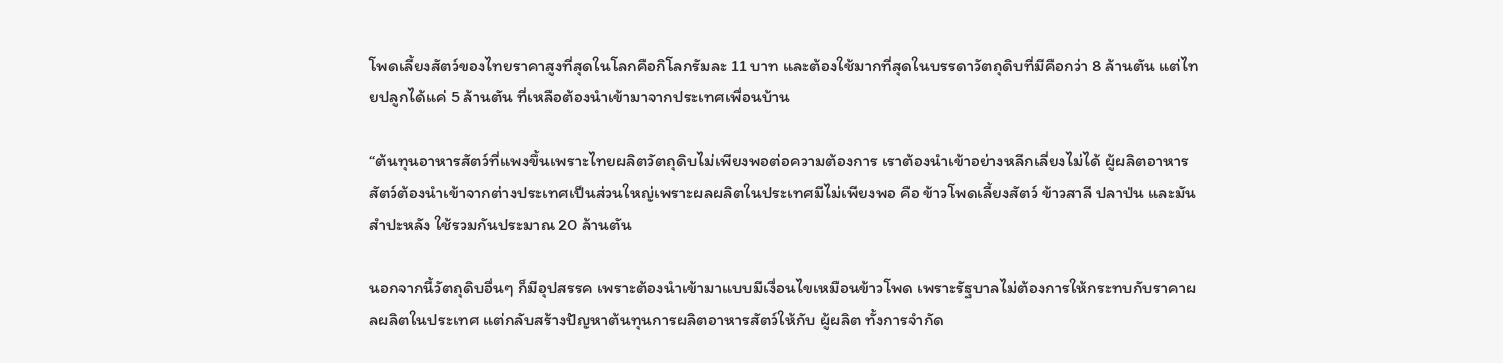โพดเลี้ยงสัตว์ของไทยราคาสูงที่สุดในโลกคือกิโลกรัมละ 11 บาท และต้องใช้มากที่สุดในบรรดาวัตถุดิบที่มีคือกว่า 8 ล้านตัน แต่ไทยปลูกได้แค่ 5 ล้านตัน ที่เหลือต้องนำเข้ามาจากประเทศเพื่อนบ้าน

“ต้นทุนอาหารสัตว์ที่แพงขึ้นเพราะไทยผลิตวัตถุดิบไม่เพียงพอต่อความต้องการ เราต้องนำเข้าอย่างหลีกเลี่ยงไม่ได้ ผู้ผลิตอาหารสัตว์ต้องนำเข้าจากต่างประเทศเป็นส่วนใหญ่เพราะผลผลิตในประเทศมีไม่เพียงพอ คือ ข้าวโพดเลี้ยงสัตว์ ข้าวสาลี ปลาป่น และมันสำปะหลัง ใช้รวมกันประมาณ 20 ล้านตัน

นอกจากนี้วัตถุดิบอื่นๆ ก็มีอุปสรรค เพราะต้องนำเข้ามาแบบมีเงื่อนไขเหมือนข้าวโพด เพราะรัฐบาลไม่ต้องการให้กระทบกับราคาผลผลิตในประเทศ แต่กลับสร้างปัญหาต้นทุนการผลิตอาหารสัตว์ให้กับ ผู้ผลิต ทั้งการจำกัด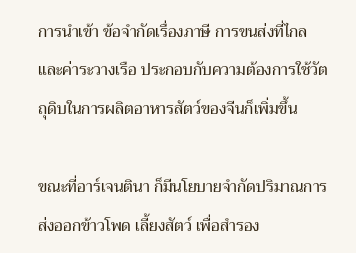การนำเข้า ข้อจำกัดเรื่องภาษี การขนส่งที่ไกล และค่าระวางเรือ ประกอบกับความต้องการใช้วัตถุดิบในการผลิตอาหารสัตว์ของจีนก็เพิ่มขึ้น

ขณะที่อาร์เจนตินา ก็มีนโยบายจำกัดปริมาณการส่งออกข้าวโพด เลี้ยงสัตว์ เพื่อสำรอง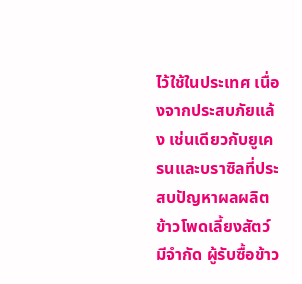ไว้ใช้ในประเทศ เนื่องจากประสบภัยแล้ง เช่นเดียวกับยูเครนและบราซิลที่ประสบปัญหาผลผลิตข้าวโพดเลี้ยงสัตว์มีจำกัด ผู้รับซื้อข้าว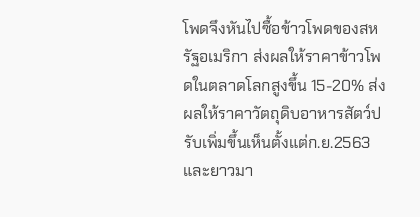โพดจึงหันไปซื้อข้าวโพดของสหรัฐอเมริกา ส่งผลให้ราคาข้าวโพดในตลาดโลกสูงขึ้น 15-20% ส่งผลให้ราคาวัตถุดิบอาหารสัตว์ปรับเพิ่มขึ้นเห็นตั้งแต่ก.ย.2563 และยาวมา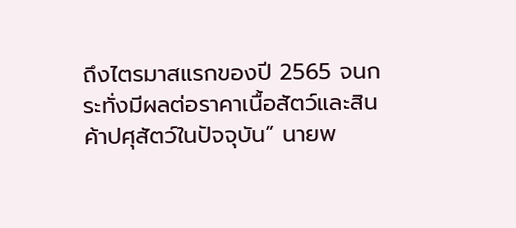ถึงไตรมาสแรกของปี 2565 จนกระทั่งมีผลต่อราคาเนื้อสัตว์และสินค้าปศุสัตว์ในปัจจุบัน” นายพ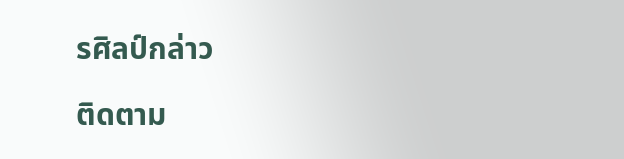รศิลป์กล่าว

ติดตาม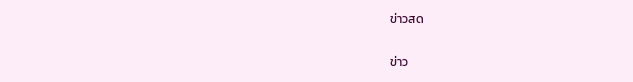ข่าวสด

ข่าว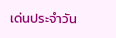เด่นประจำวัน